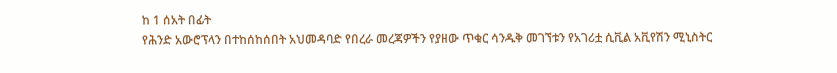ከ 1 ሰአት በፊት
የሕንድ አውሮፕላን በተከሰከሰበት አህመዳባድ የበረራ መረጃዎችን የያዘው ጥቁር ሳንዱቅ መገኘቱን የአገሪቷ ሲቪል አቪየሽን ሚኒስትር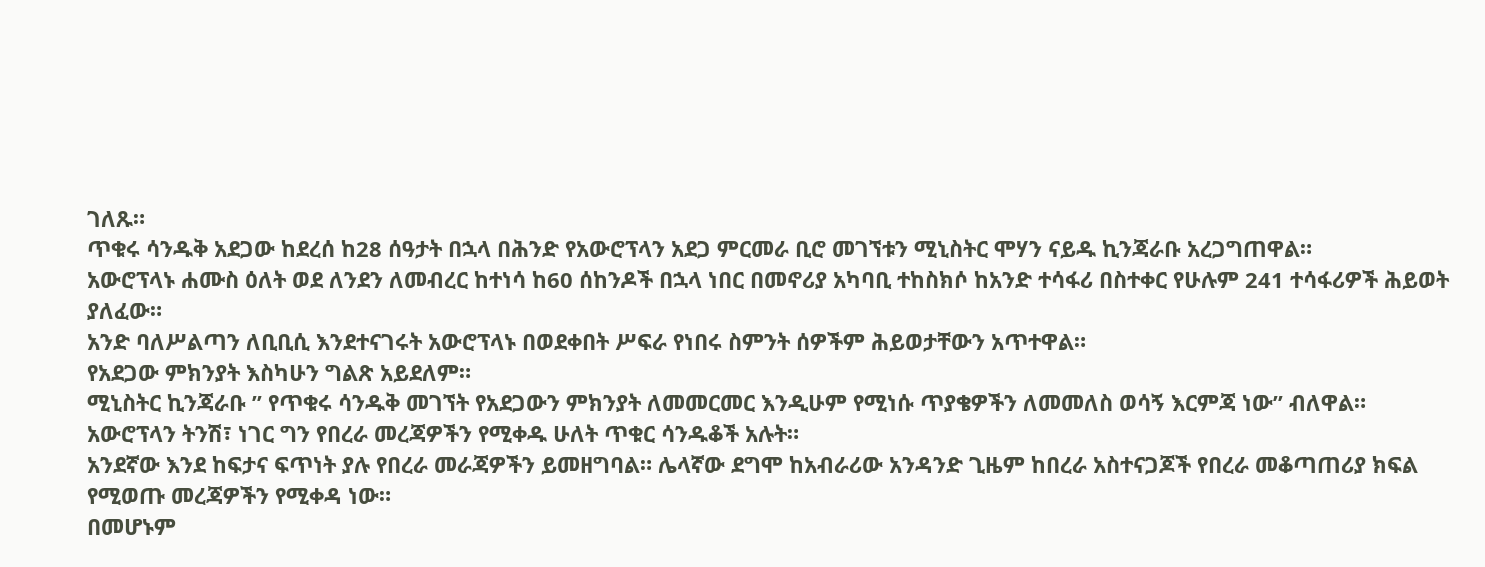ገለጹ።
ጥቁሩ ሳንዱቅ አደጋው ከደረሰ ከ28 ሰዓታት በኋላ በሕንድ የአውሮፕላን አደጋ ምርመራ ቢሮ መገኘቱን ሚኒስትር ሞሃን ናይዱ ኪንጃራቡ አረጋግጠዋል።
አውሮፕላኑ ሐሙስ ዕለት ወደ ለንደን ለመብረር ከተነሳ ከ60 ሰከንዶች በኋላ ነበር በመኖሪያ አካባቢ ተከስክሶ ከአንድ ተሳፋሪ በስተቀር የሁሉም 241 ተሳፋሪዎች ሕይወት ያለፈው።
አንድ ባለሥልጣን ለቢቢሲ እንደተናገሩት አውሮፕላኑ በወደቀበት ሥፍራ የነበሩ ስምንት ሰዎችም ሕይወታቸውን አጥተዋል።
የአደጋው ምክንያት እስካሁን ግልጽ አይደለም።
ሚኒስትር ኪንጃራቡ ” የጥቁሩ ሳንዱቅ መገኘት የአደጋውን ምክንያት ለመመርመር እንዲሁም የሚነሱ ጥያቄዎችን ለመመለስ ወሳኝ እርምጃ ነው” ብለዋል።
አውሮፕላን ትንሽ፣ ነገር ግን የበረራ መረጃዎችን የሚቀዱ ሁለት ጥቁር ሳንዱቆች አሉት።
አንደኛው እንደ ከፍታና ፍጥነት ያሉ የበረራ መራጃዎችን ይመዘግባል። ሌላኛው ደግሞ ከአብራሪው አንዳንድ ጊዜም ከበረራ አስተናጋጆች የበረራ መቆጣጠሪያ ክፍል የሚወጡ መረጃዎችን የሚቀዳ ነው።
በመሆኑም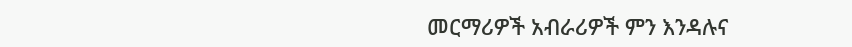መርማሪዎች አብራሪዎች ምን እንዳሉና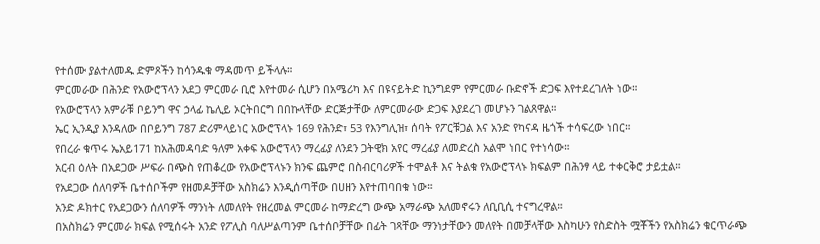የተሰሙ ያልተለመዱ ድምጾችን ከሳንዱቁ ማዳመጥ ይችላሉ።
ምርመራው በሕንድ የአውሮፕላን አደጋ ምርመራ ቢሮ እየተመራ ሲሆን በአሜሪካ እና በዩናይትድ ኪንግደም የምርመራ ቡድኖች ድጋፍ እየተደረገለት ነው።
የአውሮፕላን አምራቹ ቦይንግ ዋና ኃላፊ ኬሊይ ኦርትበርግ በበኩላቸው ድርጅታቸው ለምርመራው ድጋፍ እያደረገ መሆኑን ገልጸዋል።
ኤር ኢንዲያ እንዳለው በቦይንግ 787 ድሪምላይነር አውሮፕላኑ 169 የሕንድ፣ 53 የእንግሊዝ፣ ሰባት የፖርቹጋል እና አንድ የካናዳ ዜጎች ተሳፍረው ነበር።
የበረራ ቁጥሩ ኤአይ171 ከአሕመዳባድ ዓለም አቀፍ አውሮፕላን ማረፊያ ለንደን ጋትዊክ አየር ማረፊያ ለመድረስ አልሞ ነበር የተነሳው።
አርብ ዕለት በአደጋው ሥፍራ በጭስ የጠቆረው የአውሮፕላኑን ክንፍ ጨምሮ በስብርባሪዎች ተሞልቶ እና ትልቁ የአውሮፕላኑ ክፍልም በሕንፃ ላይ ተቀርቅሮ ታይቷል።
የአደጋው ሰለባዎች ቤተሰቦችም የዘመዶቻቸው አስክሬን እንዲሰጣቸው በሀዘን እየተጠባበቁ ነው።
አንድ ዶክተር የአደጋውን ሰለባዎች ማንነት ለመለየት የዘረመል ምርመራ ከማድረግ ውጭ አማራጭ አለመኖሩን ለቢቢሲ ተናግረዋል።
በአስክሬን ምርመራ ክፍል የሚሰሩት አንድ የፖሊስ ባለሥልጣንም ቤተሰቦቻቸው በፊት ገጻቸው ማንነታቸውን መለየት በመቻላቸው እስካሁን የስድስት ሟቾችን የአስክሬን ቁርጥራጭ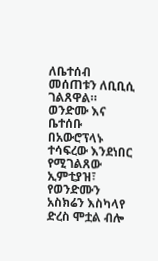ለቤተሰብ መሰጠቱን ለቢቢሲ ገልጸዋል።
ወንድሙ እና ቤተሰቡ በአውሮፕላኑ ተሳፍረው እንደነበር የሚገልጸው ኢምቲያዝ፣ የወንድሙን አስክሬን እስካላየ ድረስ ሞቷል ብሎ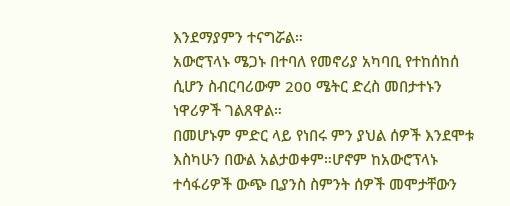እንደማያምን ተናግሯል።
አውሮፕላኑ ሜጋኑ በተባለ የመኖሪያ አካባቢ የተከሰከሰ ሲሆን ስብርባሪውም 200 ሜትር ድረስ መበታተኑን ነዋሪዎች ገልጸዋል።
በመሆኑም ምድር ላይ የነበሩ ምን ያህል ሰዎች እንደሞቱ እስካሁን በውል አልታወቀም።ሆኖም ከአውሮፕላኑ ተሳፋሪዎች ውጭ ቢያንስ ስምንት ሰዎች መሞታቸውን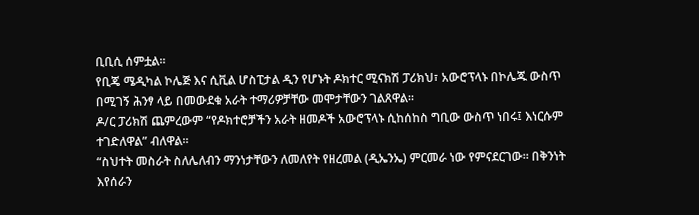ቢቢሲ ሰምቷል።
የቢጄ ሜዲካል ኮሌጅ እና ሲቪል ሆስፒታል ዲን የሆኑት ዶክተር ሚናክሽ ፓሪክህ፣ አውሮፕላኑ በኮሌጁ ውስጥ በሚገኝ ሕንፃ ላይ በመውደቁ አራት ተማሪዎቻቸው መሞታቸውን ገልጸዋል።
ዶ/ር ፓሪክሽ ጨምረውም “የዶክተሮቻችን አራት ዘመዶች አውሮፕላኑ ሲከሰከስ ግቢው ውስጥ ነበሩ፤ እነርሱም ተገድለዋል” ብለዋል።
“ስህተት መስራት ስለሌለብን ማንነታቸውን ለመለየት የዘረመል (ዲኤንኤ) ምርመራ ነው የምናደርገው። በቅንነት እየሰራን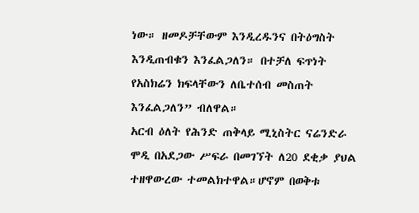ነው። ዘመዶቻቸውም እንዲረዱንና በትዕግስት እንዲጠብቁን እንፈልጋለን። በተቻለ ፍጥነት የአስክሬን ክፍላቸውን ለቤተሰብ መስጠት እንፈልጋለን” ብለዋል።
አርብ ዕለት የሕንድ ጠቅላይ ሚኒስትር ናሬንድራ ሞዲ በአደጋው ሥፍራ በመገኘት ለ20 ደቂቃ ያህል ተዘዋውረው ተመልክተዋል።ሆኖም በወቅቱ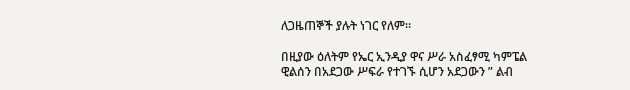ለጋዜጠኞች ያሉት ነገር የለም።

በዚያው ዕለትም የኤር ኢንዲያ ዋና ሥራ አስፈፃሚ ካምፔል ዊልሰን በአደጋው ሥፍራ የተገኙ ሲሆን አደጋውን ” ልብ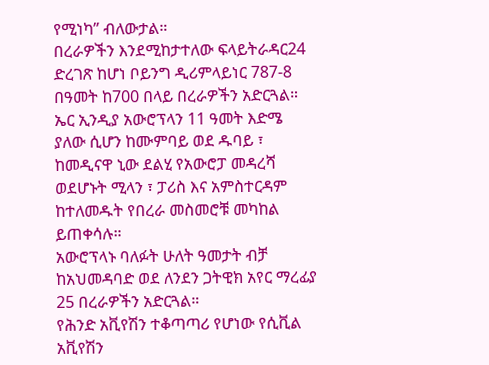የሚነካ” ብለውታል።
በረራዎችን እንደሚከታተለው ፍላይትራዳር24 ድረገጽ ከሆነ ቦይንግ ዲሪምላይነር 787-8 በዓመት ከ700 በላይ በረራዎችን አድርጓል።
ኤር ኢንዲያ አውሮፕላን 11 ዓመት እድሜ ያለው ሲሆን ከሙምባይ ወደ ዱባይ ፣ ከመዲናዋ ኒው ደልሂ የአውሮፓ መዳረሻ ወደሆኑት ሚላን ፣ ፓሪስ እና አምስተርዳም ከተለመዱት የበረራ መስመሮቹ መካከል ይጠቀሳሉ።
አውሮፕላኑ ባለፉት ሁለት ዓመታት ብቻ ከአህመዳባድ ወደ ለንደን ጋትዊክ አየር ማረፊያ 25 በረራዎችን አድርጓል።
የሕንድ አቪየሽን ተቆጣጣሪ የሆነው የሲቪል አቪየሽን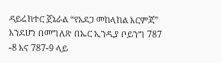ዳይሬክተር ጀኔራል “የአደጋ መከላከል እርምጃ” እንደሆነ በመግለጽ በኤር ኢንዲያ ቦይንግ 787 -8 እና 787-9 ላይ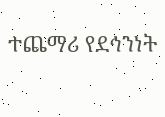ተጨማሪ የደኅንነት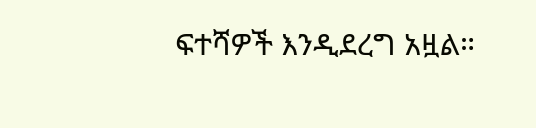ፍተሻዎች እንዲደረግ አዟል።